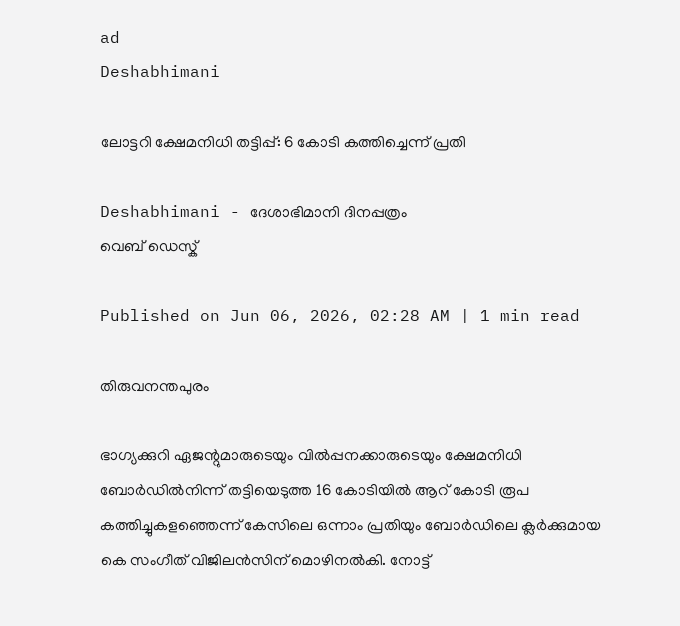ad
Deshabhimani

ലോട്ടറി ക്ഷേമനിധി തട്ടിപ്പ്‌: 6 കോടി കത്തിച്ചെന്ന് പ്രതി

Deshabhimani - ദേശാഭിമാനി ദിനപ്പത്രം
വെബ് ഡെസ്ക്

Published on Jun 06, 2026, 02:28 AM | 1 min read

തിരുവനന്തപുരം

ഭാഗ്യക്കുറി ഏജന്റുമാരുടെയും വിൽപ്പനക്കാരുടെയും ക്ഷേമനിധി ബോർഡിൽനിന്ന് തട്ടിയെടുത്ത 16 കോടിയിൽ ആറ് കോടി രൂപ കത്തിച്ചുകളഞ്ഞെന്ന് കേസിലെ ഒന്നാം പ്രതിയും ബോർഡിലെ ക്ലർക്കുമായ കെ സംഗീത് വിജിലൻസിന് മൊഴിനൽകി. നോട്ട്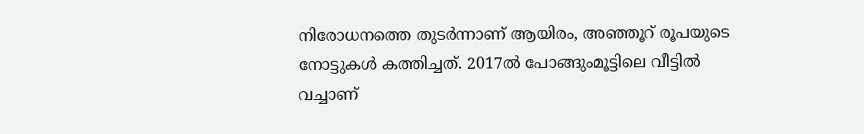നിരോധനത്തെ തുടർന്നാണ് ആയിരം, അഞ്ഞൂറ് രൂപയുടെ നോട്ടുകൾ കത്തിച്ചത്. 2017ൽ പോങ്ങുംമൂട്ടിലെ വീട്ടിൽ വച്ചാണ്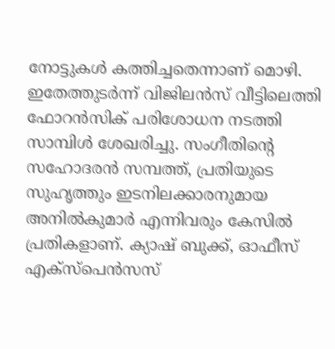നോട്ടുകൾ കത്തിച്ചതെന്നാണ് മൊഴി. ഇതേത്തുടർന്ന് വിജിലൻസ് വീട്ടിലെത്തി ഫോറൻസിക് പരിശോധന നടത്തി സാമ്പിൾ ശേഖരിച്ചു. സംഗീതിന്റെ സഹോദരൻ സമ്പത്ത്, പ്രതിയുടെ സുഹൃത്തും ഇടനിലക്കാരനുമായ അനിൽകുമാർ എന്നിവരും കേസിൽ പ്രതികളാണ്. ക്യാഷ് ബുക്ക്, ഓഫീസ് എക്സ്‌പെൻസസ്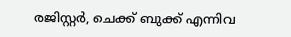രജിസ്റ്റർ, ചെക്ക് ബുക്ക്‌ എന്നിവ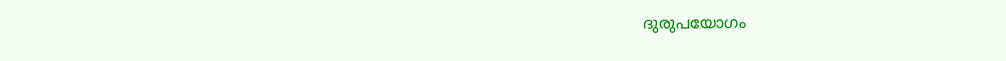ദുരുപയോഗം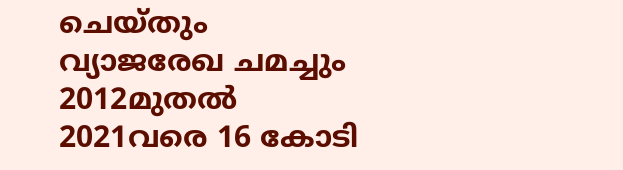ചെയ്തും വ്യാജരേഖ ചമച്ചും 2012മുതൽ 2021വരെ 16 കോടി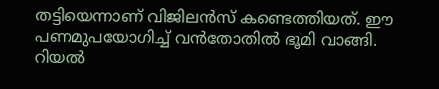തട്ടിയെന്നാണ് വിജിലൻസ് കണ്ടെത്തിയത്. ഈ പണമുപയോഗിച്ച് വൻതോതിൽ ഭൂമി വാങ്ങി. റിയൽ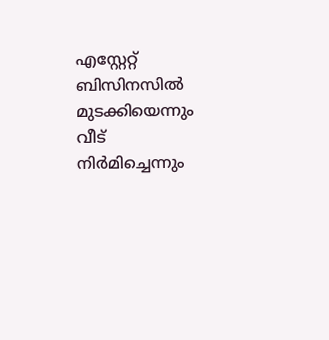എസ്റ്റേറ്റ് ബിസിനസിൽ മുടക്കിയെന്നും വീട് നിർമിച്ചെന്നും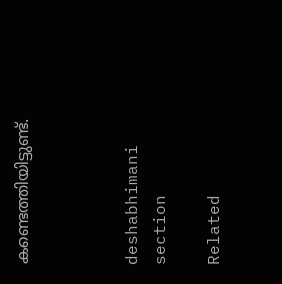കണ്ടെത്തിയിട്ടുണ്ട്.



deshabhimani section

Related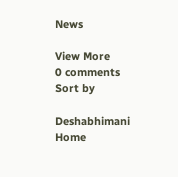News

View More
0 comments
Sort by

Deshabhimani
Home